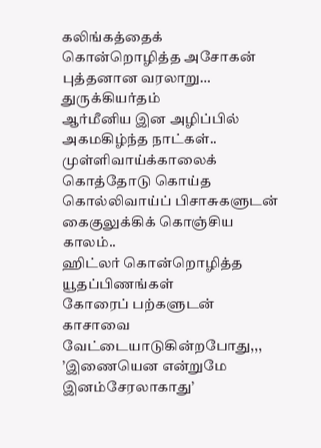கலிங்கத்தைக்
கொன்றொழித்த அசோகன்
புத்தனான வரலாறு…
துருக்கியர்தம்
ஆர்மீனிய இன அழிப்பில்
அகமகிழ்ந்த நாட்கள்..
முள்ளிவாய்க்காலைக்
கொத்தோடு கொய்த
கொல்லிவாய்ப் பிசாசுகளுடன்
கைகுலுக்கிக் கொஞ்சிய காலம்..
ஹிட்லர் கொன்றொழித்த
யூதப்பிணங்கள்
கோரைப் பற்களுடன்
காசாவை வேட்டையாடுகின்றபோது,,,
’இணையென என்றுமே
இனம்சேரலாகாது’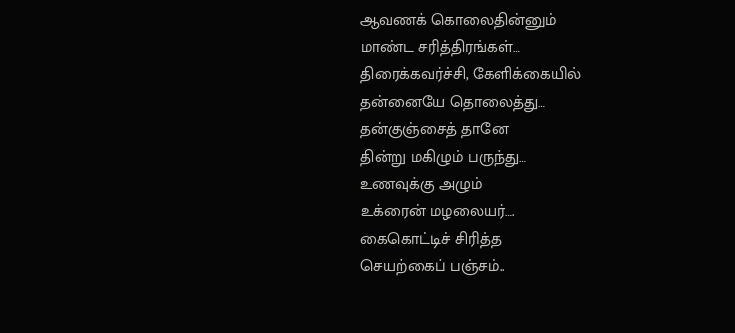ஆவணக் கொலைதின்னும்
மாண்ட சரித்திரங்கள்…
திரைக்கவர்ச்சி, கேளிக்கையில்
தன்னையே தொலைத்து…
தன்குஞ்சைத் தானே
தின்று மகிழும் பருந்து…
உணவுக்கு அழும்
உக்ரைன் மழலையர்….
கைகொட்டிச் சிரித்த
செயற்கைப் பஞ்சம்..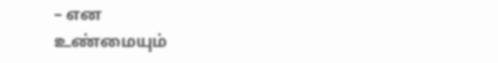– என
உண்மையும்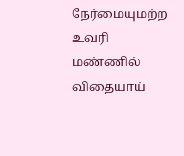நேர்மையுமற்ற
உவரி மண்ணில்
விதையாய்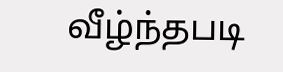வீழ்ந்தபடி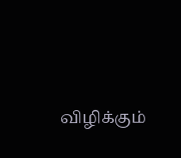விழிக்கும்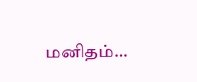மனிதம்…